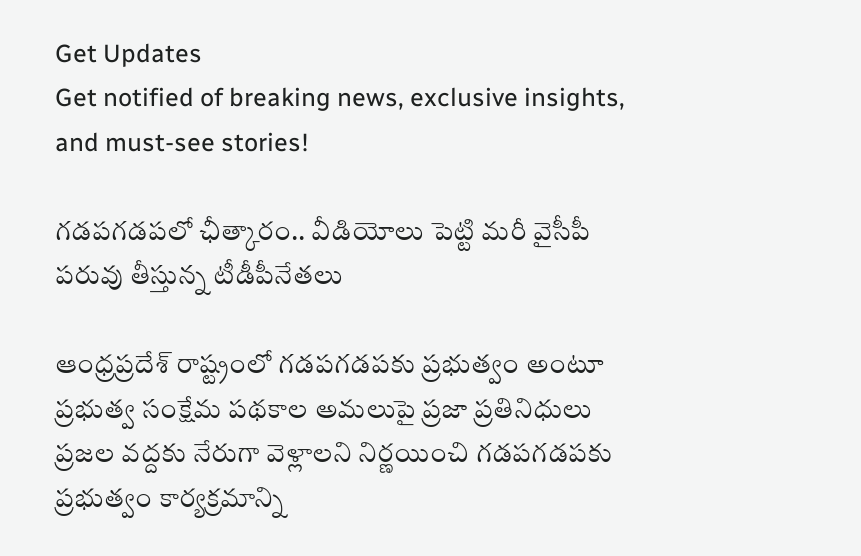Get Updates
Get notified of breaking news, exclusive insights, and must-see stories!

గడపగడపలో ఛీత్కారం.. వీడియోలు పెట్టి మరీ వైసీపీ పరువు తీస్తున్న టీడీపీనేతలు

ఆంధ్రప్రదేశ్ రాష్ట్రంలో గడపగడపకు ప్రభుత్వం అంటూ ప్రభుత్వ సంక్షేమ పథకాల అమలుపై ప్రజా ప్రతినిధులు ప్రజల వద్దకు నేరుగా వెళ్లాలని నిర్ణయించి గడపగడపకు ప్రభుత్వం కార్యక్రమాన్ని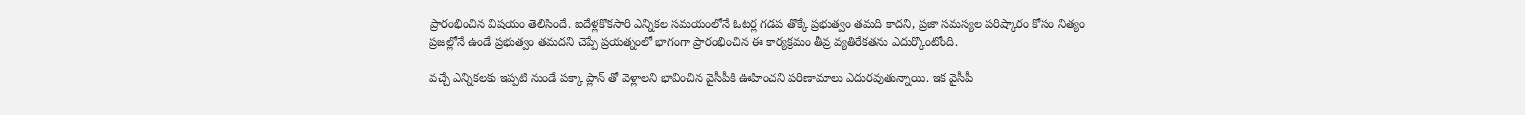ప్రారంభించిన విషయం తెలిసిందే. ఐదేళ్లకొకసారి ఎన్నికల సమయంలోనే ఓటర్ల గడప తొక్కే ప్రభుత్వం తమది కాదని, ప్రజా సమస్యల పరిష్కారం కోసం నిత్యం ప్రజల్లోనే ఉండే ప్రభుత్వం తమదని చెప్పే ప్రయత్నంలో భాగంగా ప్రారంభించిన ఈ కార్యక్రమం తీవ్ర వ్యతిరేకతను ఎదుర్కొంటోంది.

వచ్చే ఎన్నికలకు ఇప్పటి నుండే పక్కా ప్లాన్ తో వెళ్లాలని భావించిన వైసీపీకి ఊహించని పరిణామాలు ఎదురవుతున్నాయి. ఇక వైసీపీ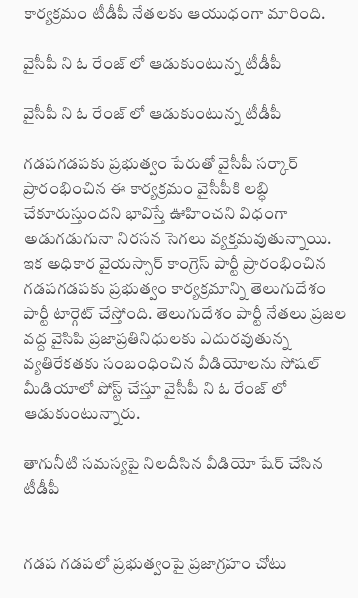కార్యక్రమం టీడీపీ నేతలకు ఆయుధంగా మారింది.

వైసీపీ ని ఓ రేంజ్ లో ఆడుకుంటున్న టీడీపీ

వైసీపీ ని ఓ రేంజ్ లో ఆడుకుంటున్న టీడీపీ

గడపగడపకు ప్రభుత్వం పేరుతో వైసీపీ సర్కార్ ప్రారంభించిన ఈ కార్యక్రమం వైసీపీకి లబ్ధి చేకూరుస్తుందని భావిస్తే ఊహించని విధంగా అడుగడుగునా నిరసన సెగలు వ్యక్తమవుతున్నాయి. ఇక అధికార వైయస్సార్ కాంగ్రెస్ పార్టీ ప్రారంభించిన గడపగడపకు ప్రభుత్వం కార్యక్రమాన్ని తెలుగుదేశం పార్టీ టార్గెట్ చేస్తోంది. తెలుగుదేశం పార్టీ నేతలు ప్రజల వద్ద వైసిపి ప్రజాప్రతినిధులకు ఎదురవుతున్న వ్యతిరేకతకు సంబంధించిన వీడియోలను సోషల్ మీడియాలో పోస్ట్ చేస్తూ వైసీపీ ని ఓ రేంజ్ లో ఆడుకుంటున్నారు.

తాగునీటి సమస్యపై నిలదీసిన వీడియో షేర్ చేసిన టీడీపీ


గడప గడపలో ప్రభుత్వంపై ప్రజాగ్రహం చోటు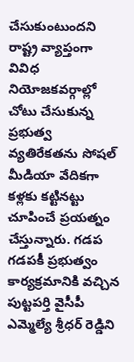చేసుకుంటుందని రాష్ట్ర వ్యాప్తంగా వివిధ నియోజకవర్గాల్లో చోటు చేసుకున్న ప్రభుత్వ వ్యతిరేకతను సోషల్ మీడియా వేదికగా కళ్లకు కట్టినట్టు చూపించే ప్రయత్నం చేస్తున్నారు. గడప గడపకీ ప్రభుత్వం కార్యక్రమానికి వచ్చిన పుట్టపర్తి వైసీపీ ఎమ్మెల్యే శ్రీధర్ రెడ్డిని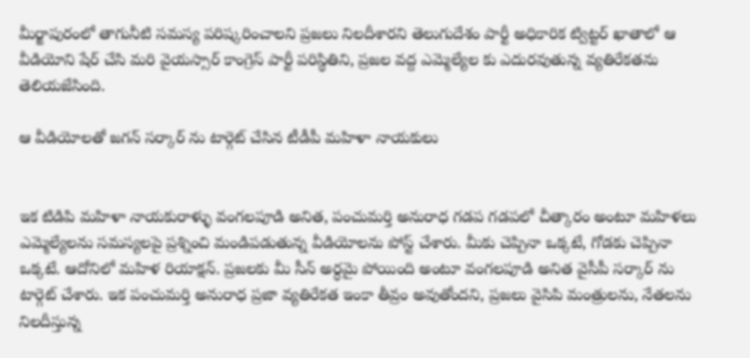మీర్జాపురంలో తాగునీటి సమస్య పరిష్కరించాలని ప్రజలు నిలదీశారని తెలుగుదేశం పార్టీ అధికారిక ట్విట్టర్ ఖాతాలో ఆ వీడియోని షేర్ చేసి మరి వైయస్సార్ కాంగ్రెస్ పార్టీ పరిస్థితిని, ప్రజల వద్ద ఎమ్మెల్యేల కు ఎదురవుతున్న వ్యతిరేకతను తెలియజేసింది.

ఆ వీడియోలతో జగన్ సర్కార్ ను టార్గెట్ చేసిన టీడీపీ మహిళా నాయకులు


ఇక టిడిపి మహిళా నాయకురాళ్ళు వంగలపూడి అనిత, పంచుమర్తి అనురాధ గడప గడపలో చీత్కారం అంటూ మహిళలు ఎమ్మెల్యేలను సమస్యలపై ప్రశ్నించి మండిపడుతున్న వీడియోలను పోస్ట్ చేశారు. మీకు చెప్పినా ఒక్కటే, గోడకు చెప్పినా ఒక్కటే. ఆదోనిలో మహిళ రియాక్షన్. ప్రజలకు మీ సీన్ అర్ధమై పోయింది అంటూ వంగలపూడి అనిత వైసీపీ సర్కార్ ను టార్గెట్ చేశారు. ఇక పంచుమర్తి అనురాధ ప్రజా వ్యతిరేకత ఇంకా తీవ్రం అవుతోందని, ప్రజలు వైసిపి మంత్రులను, నేతలను నిలదీస్తున్న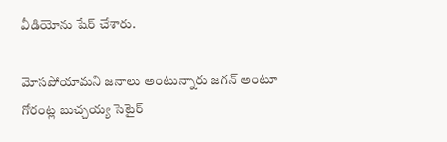వీడియోను షేర్ చేశారు.

మోసపోయామని జనాలు అంటున్నారు జగన్ అంటూ గోరంట్ల బుచ్చయ్య సెటైర్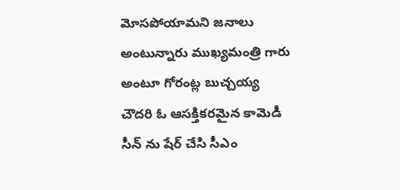మోసపోయామని జనాలు అంటున్నారు ముఖ్యమంత్రి గారు అంటూ గోరంట్ల బుచ్చయ్య చౌదరి ఓ ఆసక్తికరమైన కామెడీ సీన్ ను షేర్ చేసి సీఎం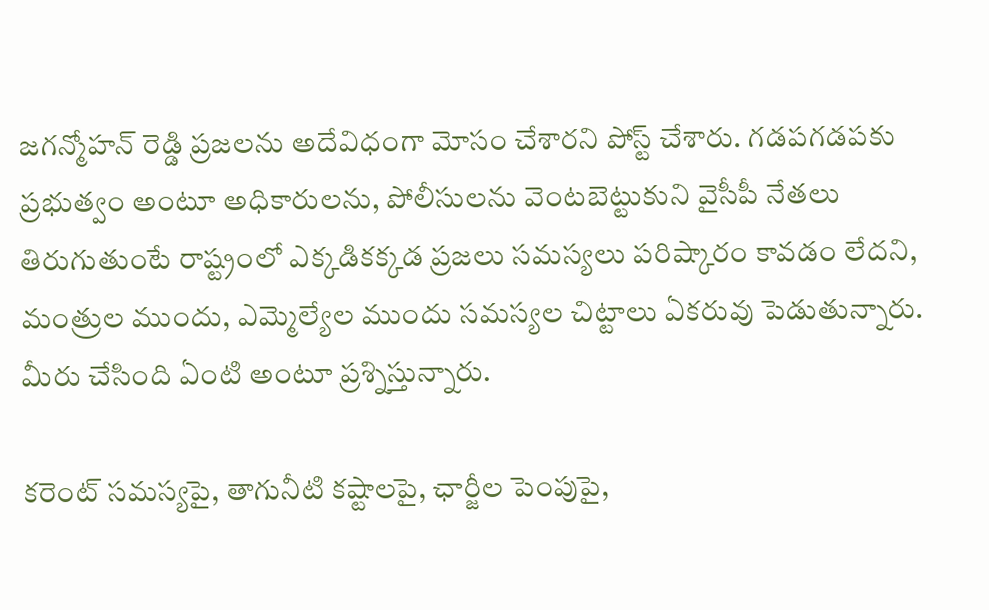జగన్మోహన్ రెడ్డి ప్రజలను అదేవిధంగా మోసం చేశారని పోస్ట్ చేశారు. గడపగడపకు ప్రభుత్వం అంటూ అధికారులను, పోలీసులను వెంటబెట్టుకుని వైసీపీ నేతలు తిరుగుతుంటే రాష్ట్రంలో ఎక్కడికక్కడ ప్రజలు సమస్యలు పరిష్కారం కావడం లేదని, మంత్రుల ముందు, ఎమ్మెల్యేల ముందు సమస్యల చిట్టాలు ఏకరువు పెడుతున్నారు. మీరు చేసింది ఏంటి అంటూ ప్రశ్నిస్తున్నారు.

కరెంట్ సమస్యపై, తాగునీటి కష్టాలపై, ఛార్జీల పెంపుపై,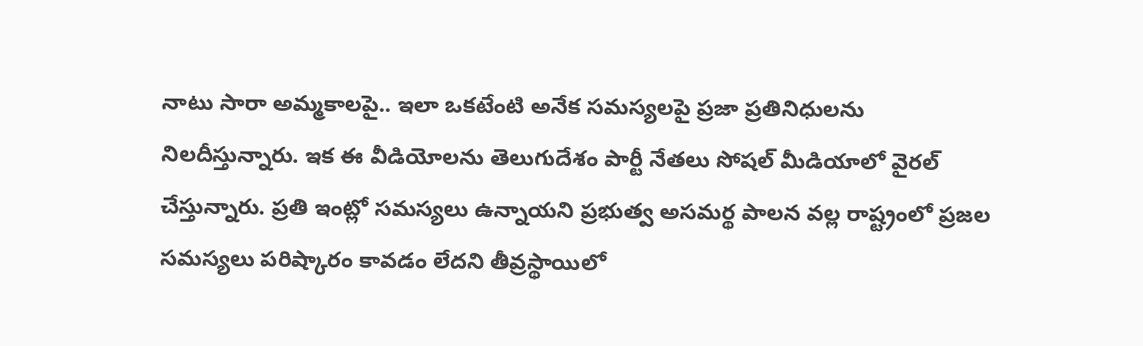నాటు సారా అమ్మకాలపై.. ఇలా ఒకటేంటి అనేక సమస్యలపై ప్రజా ప్రతినిధులను నిలదీస్తున్నారు. ఇక ఈ వీడియోలను తెలుగుదేశం పార్టీ నేతలు సోషల్ మీడియాలో వైరల్ చేస్తున్నారు. ప్రతి ఇంట్లో సమస్యలు ఉన్నాయని ప్రభుత్వ అసమర్థ పాలన వల్ల రాష్ట్రంలో ప్రజల సమస్యలు పరిష్కారం కావడం లేదని తీవ్రస్థాయిలో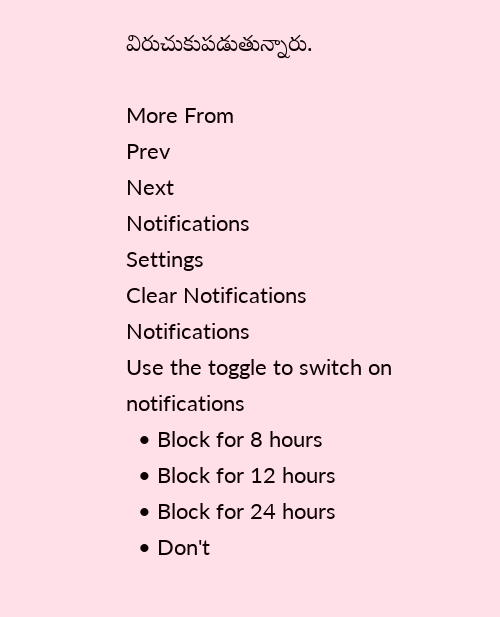విరుచుకుపడుతున్నారు.

More From
Prev
Next
Notifications
Settings
Clear Notifications
Notifications
Use the toggle to switch on notifications
  • Block for 8 hours
  • Block for 12 hours
  • Block for 24 hours
  • Don't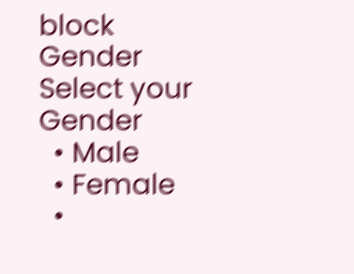block
Gender
Select your Gender
  • Male
  • Female
  •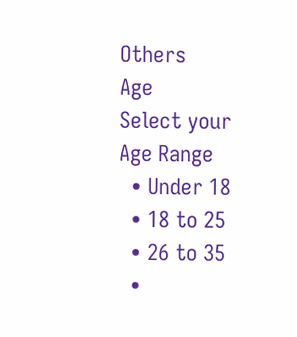Others
Age
Select your Age Range
  • Under 18
  • 18 to 25
  • 26 to 35
  •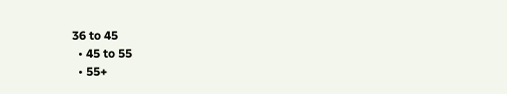36 to 45
  • 45 to 55
  • 55+